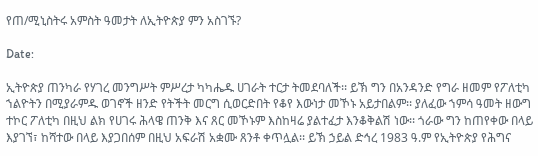የጠ/ሚኒስትሩ አምስት ዓመታት ለኢትዮጵያ ምን አስገኙ?

Date:

ኢትዮጵያ ጠንካራ የሃገረ መንግሥት ምሥረታ ካካሔዱ ሀገራት ተርታ ትመደባለች፡፡ ይኽ ግን በአንዳንድ የግራ ዘመም የፖለቲካ ኀልዮትን በሚያራምዱ ወገኖች ዘንድ የትችት መርግ ሲወርድበት የቆየ እውነታ መኾኑ አይታበልም፡፡ ያለፈው ኀምሳ ዓመት ዘውግ ተኮር ፖለቲካ በዚህ ልክ የሀገሩ ሕላዌ ጠንቅ እና ጸር መኾኑም እስከዛሬ ያልተፈታ እንቆቅልሽ ነው፡፡ ጎራው ግን ከጠየቀው በላይ እያገኘ፣ ከሻተው በላይ እያጋበሰም በዚህ አፍራሽ አቋሙ ጸንቶ ቀጥሏል፡፡ ይኽ ኃይል ድኅረ 1983 ዓ.ም የኢትዮጵያ የሕግና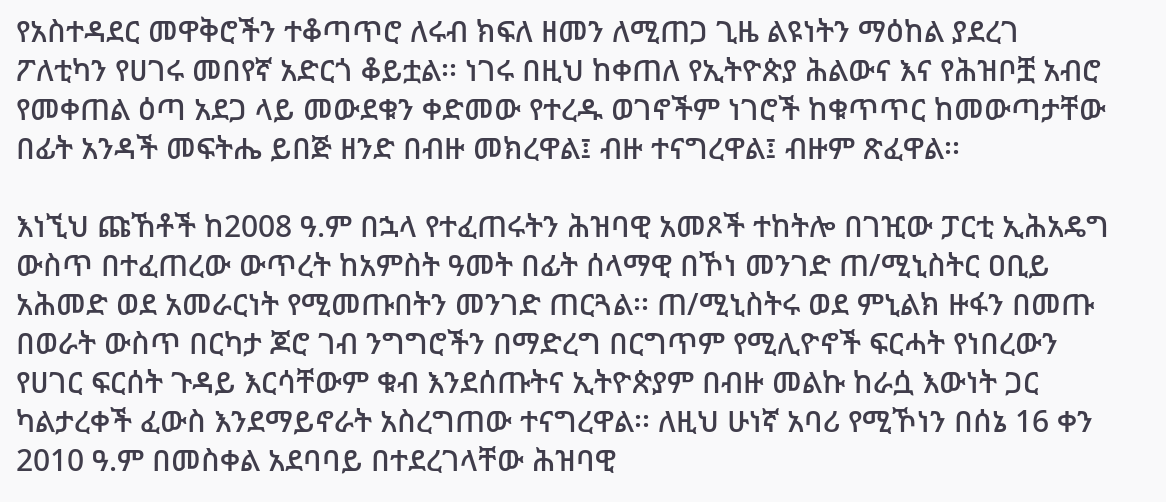የአስተዳደር መዋቅሮችን ተቆጣጥሮ ለሩብ ክፍለ ዘመን ለሚጠጋ ጊዜ ልዩነትን ማዕከል ያደረገ ፖለቲካን የሀገሩ መበየኛ አድርጎ ቆይቷል፡፡ ነገሩ በዚህ ከቀጠለ የኢትዮጵያ ሕልውና እና የሕዝቦቿ አብሮ የመቀጠል ዕጣ አደጋ ላይ መውደቁን ቀድመው የተረዱ ወገኖችም ነገሮች ከቁጥጥር ከመውጣታቸው በፊት አንዳች መፍትሔ ይበጅ ዘንድ በብዙ መክረዋል፤ ብዙ ተናግረዋል፤ ብዙም ጽፈዋል፡፡

እነኚህ ጩኸቶች ከ2008 ዓ.ም በኋላ የተፈጠሩትን ሕዝባዊ አመጾች ተከትሎ በገዢው ፓርቲ ኢሕአዴግ ውስጥ በተፈጠረው ውጥረት ከአምስት ዓመት በፊት ሰላማዊ በኾነ መንገድ ጠ/ሚኒስትር ዐቢይ አሕመድ ወደ አመራርነት የሚመጡበትን መንገድ ጠርጓል፡፡ ጠ/ሚኒስትሩ ወደ ምኒልክ ዙፋን በመጡ በወራት ውስጥ በርካታ ጆሮ ገብ ንግግሮችን በማድረግ በርግጥም የሚሊዮኖች ፍርሓት የነበረውን የሀገር ፍርሰት ጉዳይ እርሳቸውም ቁብ እንደሰጡትና ኢትዮጵያም በብዙ መልኩ ከራሷ እውነት ጋር ካልታረቀች ፈውስ እንደማይኖራት አስረግጠው ተናግረዋል፡፡ ለዚህ ሁነኛ አባሪ የሚኾነን በሰኔ 16 ቀን 2010 ዓ.ም በመስቀል አደባባይ በተደረገላቸው ሕዝባዊ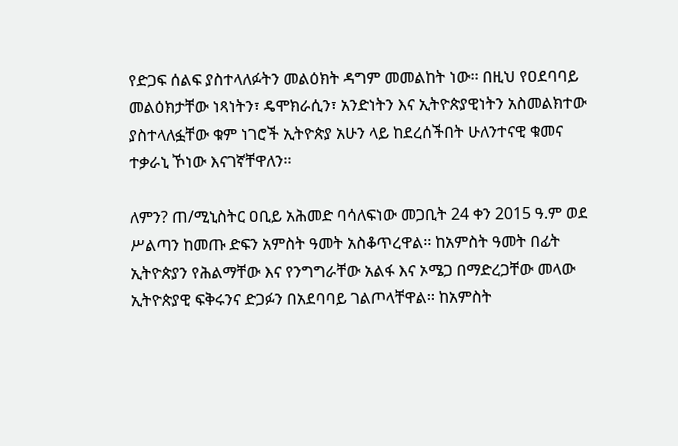የድጋፍ ሰልፍ ያስተላለፉትን መልዕክት ዳግም መመልከት ነው፡፡ በዚህ የዐደባባይ መልዕክታቸው ነጻነትን፣ ዴሞክራሲን፣ አንድነትን እና ኢትዮጵያዊነትን አስመልክተው ያስተላለፏቸው ቁም ነገሮች ኢትዮጵያ አሁን ላይ ከደረሰችበት ሁለንተናዊ ቁመና ተቃራኒ ኾነው እናገኛቸዋለን፡፡

ለምን? ጠ/ሚኒስትር ዐቢይ አሕመድ ባሳለፍነው መጋቢት 24 ቀን 2015 ዓ.ም ወደ ሥልጣን ከመጡ ድፍን አምስት ዓመት አስቆጥረዋል፡፡ ከአምስት ዓመት በፊት ኢትዮጵያን የሕልማቸው እና የንግግራቸው አልፋ እና ኦሜጋ በማድረጋቸው መላው ኢትዮጵያዊ ፍቅሩንና ድጋፉን በአደባባይ ገልጦላቸዋል፡፡ ከአምስት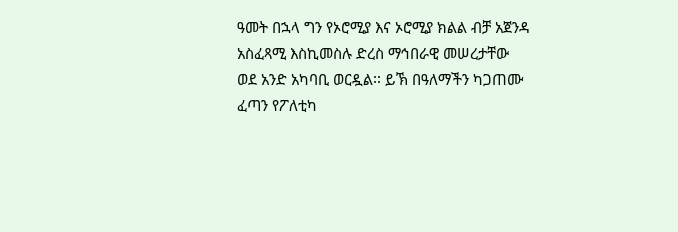ዓመት በኋላ ግን የኦሮሚያ እና ኦሮሚያ ክልል ብቻ አጀንዳ አስፈጻሚ እስኪመስሉ ድረስ ማኅበራዊ መሠረታቸው ወደ አንድ አካባቢ ወርዷል፡፡ ይኽ በዓለማችን ካጋጠሙ ፈጣን የፖለቲካ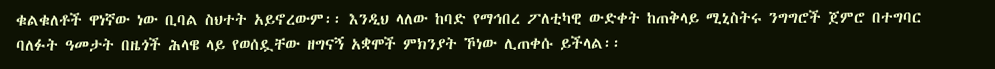ቁልቁለቶች ዋነኛው ነው ቢባል ስህተት አይኖረውም፡፡ እንዲህ ላለው ከባድ የማኅበረ ፖለቲካዊ ውድቀት ከጠቅላይ ሚኒስትሩ ንግግሮች ጀምሮ በተግባር ባለፉት ዓመታት በዜጎች ሕላዌ ላይ የወሰዷቸው ዘግናኝ አቋሞች ምክንያት ኾነው ሊጠቀሱ ይችላል፡፡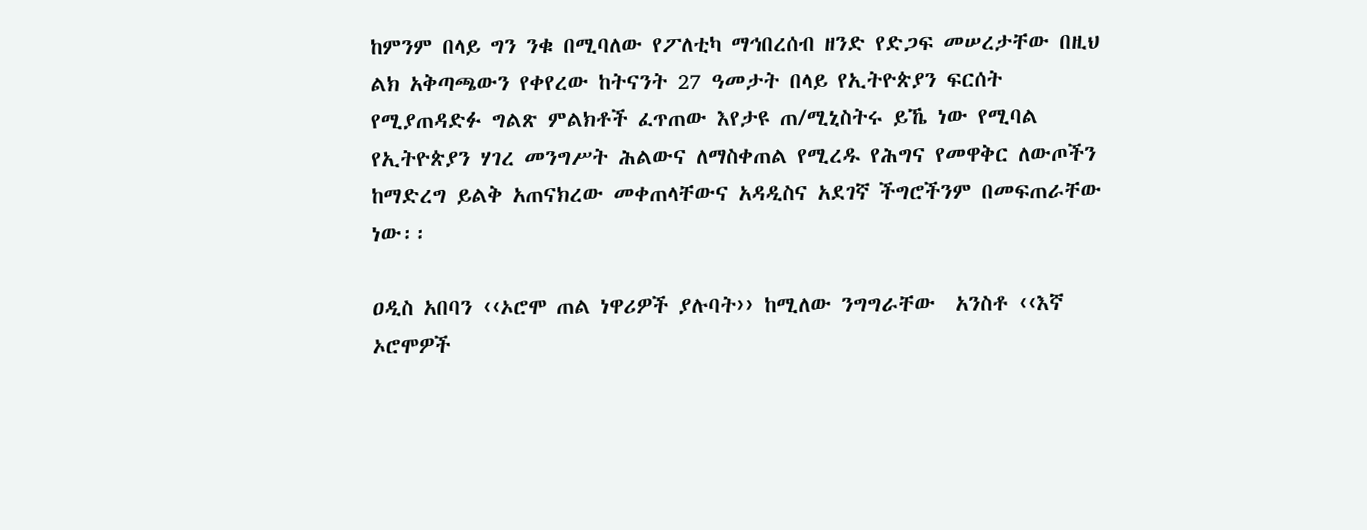ከምንም በላይ ግን ንቁ በሚባለው የፖለቲካ ማኅበረሰብ ዘንድ የድጋፍ መሠረታቸው በዚህ ልክ አቅጣጫውን የቀየረው ከትናንት 27 ዓመታት በላይ የኢትዮጵያን ፍርሰት የሚያጠዳድፉ ግልጽ ምልክቶች ፈጥጠው እየታዩ ጠ/ሚኒስትሩ ይኼ ነው የሚባል የኢትዮጵያን ሃገረ መንግሥት ሕልውና ለማስቀጠል የሚረዱ የሕግና የመዋቅር ለውጦችን ከማድረግ ይልቅ አጠናክረው መቀጠላቸውና አዳዲስና አደገኛ ችግሮችንም በመፍጠራቸው ነው፡፡

ዐዲስ አበባን ‹‹ኦሮሞ ጠል ነዋሪዎች ያሉባት›› ከሚለው ንግግራቸው  አንስቶ ‹‹እኛ ኦሮሞዎች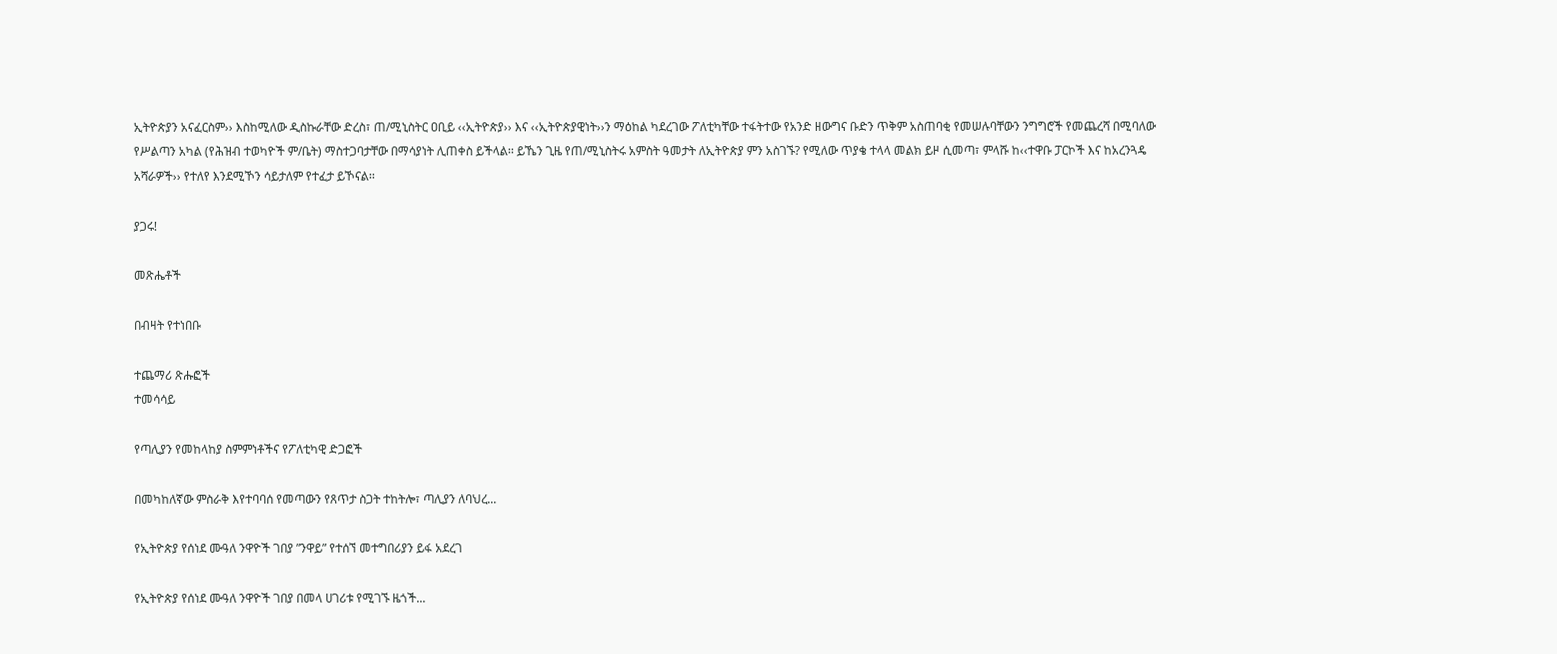ኢትዮጵያን አናፈርስም›› እስከሚለው ዲስኩራቸው ድረስ፣ ጠ/ሚኒስትር ዐቢይ ‹‹ኢትዮጵያ›› እና ‹‹ኢትዮጵያዊነት››ን ማዕከል ካደረገው ፖለቲካቸው ተፋትተው የአንድ ዘውግና ቡድን ጥቅም አስጠባቂ የመሠሉባቸውን ንግግሮች የመጨረሻ በሚባለው የሥልጣን አካል (የሕዝብ ተወካዮች ም/ቤት) ማስተጋባታቸው በማሳያነት ሊጠቀስ ይችላል፡፡ ይኼን ጊዜ የጠ/ሚኒስትሩ አምስት ዓመታት ለኢትዮጵያ ምን አስገኙ? የሚለው ጥያቄ ተላላ መልክ ይዞ ሲመጣ፣ ምላሹ ከ‹‹ተዋቡ ፓርኮች እና ከአረንጓዴ አሻራዎች›› የተለየ እንደሚኾን ሳይታለም የተፈታ ይኾናል፡፡

ያጋሩ!

መጽሔቶች

በብዛት የተነበቡ

ተጨማሪ ጽሑፎች
ተመሳሳይ

የጣሊያን የመከላከያ ስምምነቶችና የፖለቲካዊ ድጋፎች

በመካከለኛው ምስራቅ እየተባባሰ የመጣውን የጸጥታ ስጋት ተከትሎ፣ ጣሊያን ለባህረ...

የኢትዮጵያ የሰነደ ሙዓለ ንዋዮች ገበያ ”ንዋይ” የተሰኘ መተግበሪያን ይፋ አደረገ

የኢትዮጵያ የሰነደ ሙዓለ ንዋዮች ገበያ በመላ ሀገሪቱ የሚገኙ ዜጎች...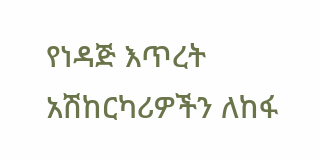የነዳጅ እጥረት አሽከርካሪዎችን ለከፋ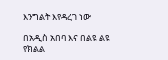እንግልት እየዳረገ ነው

በአዲስ አበባ እና በልዩ ልዩ የክልል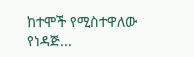ከተሞች የሚስተዋለው የነዳጅ...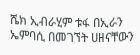ሼክ ኢብራሂም ቱፋ በኢራን ኤምባሲ በመገኘት ሀዘናቸውን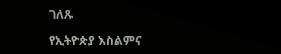ገለጹ

የኢትዮጵያ እስልምና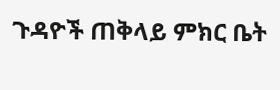ጉዳዮች ጠቅላይ ምክር ቤት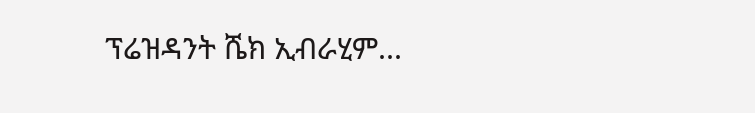ፕሬዝዳንት ሼክ ኢብራሂም...